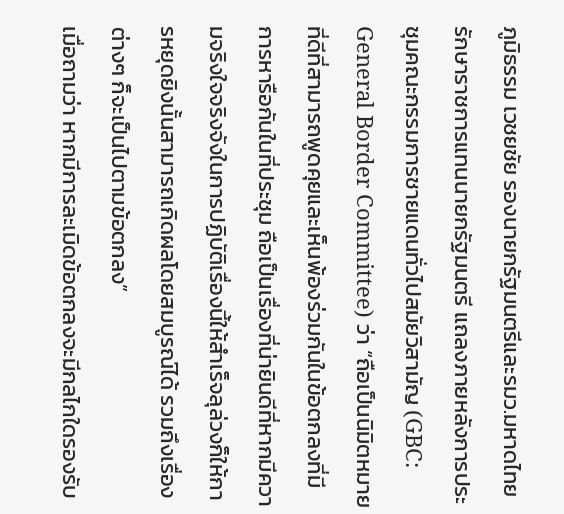ภูมิธรรม เวชยชัย รองนายกรัฐมนตรีและรมว.มหาดไทย รักษาราชการแทนนายกรัฐมนตรี แถลงภายหลังการประชุมคณะกรรมการชายแดนทั่วไปสมัยวิสามัญ (GBC: General Border Committee) ว่า “ถือเป็นนิมิตหมายที่ดีที่สามารถพูดคุยและเห็นพ้องร่วมกันในข้อตกลงที่มีการหารือกันในที่ประชุม ถือเป็นเรื่องที่น่ายินดีที่หากมีความจริงใจจริงจังในการปฏิบัติเรื่องนี้ให้สำเร็จลุล่วงก็ให้การหยุดยิงนั้นสามารถเกิดผลโดยสมบูรณ์ได้ รวมถึงเรื่องต่างๆ ก็จะเป็นไปตามข้อตกลง”
เมื่อถามว่า หากมีการละเมิดข้อตกลงจะมีกลไกใดรองรับ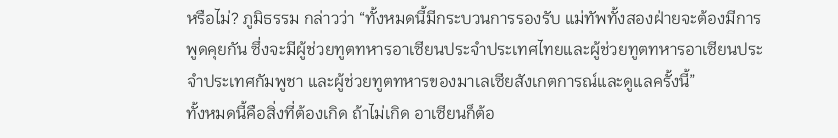หรือไม่? ภูมิธรรม กล่าวว่า “ทั้งหมดนี้มีกระบวนการรองรับ แม่ทัพทั้งสองฝ่ายจะต้องมีการพูดคุยกัน ซึ่งจะมีผู้ช่วยทูตทหารอาเซียนประจำประเทศไทยและผู้ช่วยทูตทหารอาเซียนประจำประเทศกัมพูชา และผู้ช่วยทูตทหารของมาเลเซียสังเกตการณ์และดูแลครั้งนี้”
ทั้งหมดนี้คือสิ่งที่ต้องเกิด ถ้าไม่เกิด อาเซียนก็ต้อ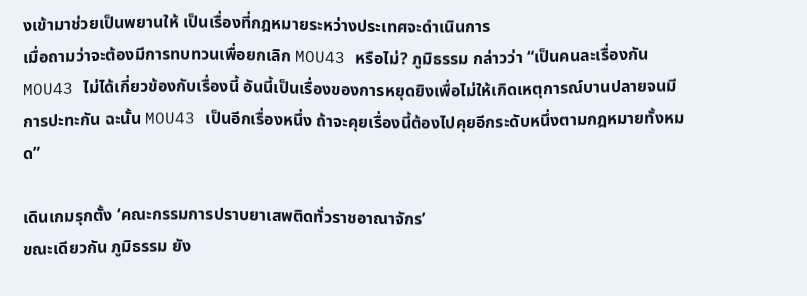งเข้ามาช่วยเป็นพยานให้ เป็นเรื่องที่กฎหมายระหว่างประเทศจะดำเนินการ
เมื่อถามว่าจะต้องมีการทบทวนเพื่อยกเลิก MOU43 หรือไม่? ภูมิธรรม กล่าวว่า “เป็นคนละเรื่องกัน MOU43 ไม่ได้เกี่ยวข้องกับเรื่องนี้ อันนี้เป็นเรื่องของการหยุดยิงเพื่อไม่ให้เกิดเหตุการณ์บานปลายจนมีการปะทะกัน ฉะนั้น MOU43 เป็นอีกเรื่องหนึ่ง ถ้าจะคุยเรื่องนี้ต้องไปคุยอีกระดับหนึ่งตามกฎหมายทั้งหมด”

เดินเกมรุกตั้ง ‘คณะกรรมการปราบยาเสพติดทั่วราชอาณาจักร’
ขณะเดียวกัน ภูมิธรรม ยัง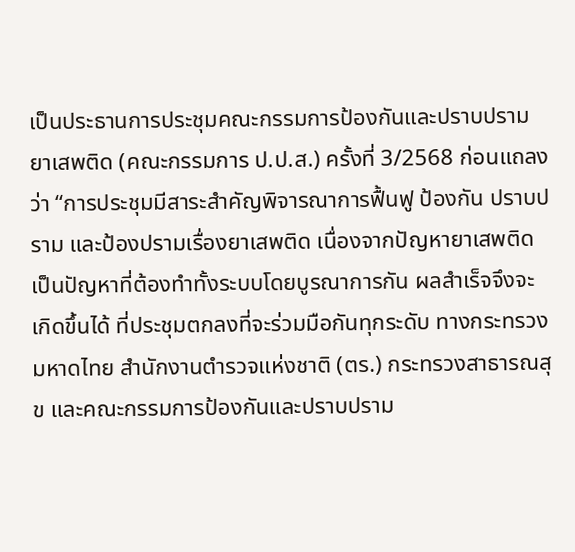เป็นประธานการประชุมคณะกรรมการป้องกันและปราบปรามยาเสพติด (คณะกรรมการ ป.ป.ส.) ครั้งที่ 3/2568 ก่อนแถลงว่า “การประชุมมีสาระสำคัญพิจารณาการฟื้นฟู ป้องกัน ปราบปราม และป้องปรามเรื่องยาเสพติด เนื่องจากปัญหายาเสพติดเป็นปัญหาที่ต้องทำทั้งระบบโดยบูรณาการกัน ผลสำเร็จจึงจะเกิดขึ้นได้ ที่ประชุมตกลงที่จะร่วมมือกันทุกระดับ ทางกระทรวงมหาดไทย สำนักงานตำรวจแห่งชาติ (ตร.) กระทรวงสาธารณสุข และคณะกรรมการป้องกันและปราบปราม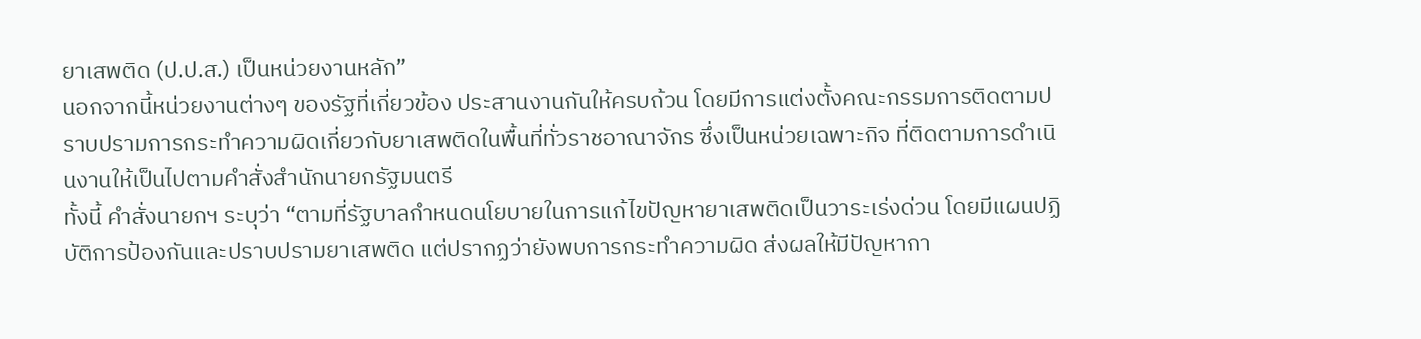ยาเสพติด (ป.ป.ส.) เป็นหน่วยงานหลัก”
นอกจากนี้หน่วยงานต่างๆ ของรัฐที่เกี่ยวข้อง ประสานงานกันให้ครบถ้วน โดยมีการแต่งตั้งคณะกรรมการติดตามปราบปรามการกระทำความผิดเกี่ยวกับยาเสพติดในพื้นที่ทั่วราชอาณาจักร ซึ่งเป็นหน่วยเฉพาะกิจ ที่ติดตามการดำเนินงานให้เป็นไปตามคำสั่งสำนักนายกรัฐมนตรี
ทั้งนี้ คำสั่งนายกฯ ระบุว่า “ตามที่รัฐบาลกำหนดนโยบายในการแก้ไขปัญหายาเสพติดเป็นวาระเร่งด่วน โดยมีแผนปฏิบัติการป้องกันและปราบปรามยาเสพติด แต่ปรากฏว่ายังพบการกระทำความผิด ส่งผลให้มีปัญหากา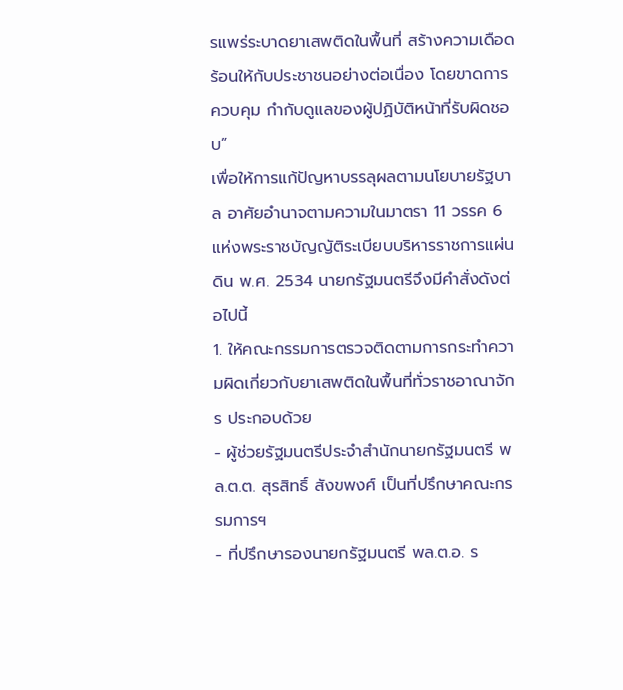รแพร่ระบาดยาเสพติดในพื้นที่ สร้างความเดือดร้อนให้กับประชาชนอย่างต่อเนื่อง โดยขาดการควบคุม กำกับดูแลของผู้ปฏิบัติหน้าที่รับผิดชอบ”
เพื่อให้การแก้ปัญหาบรรลุผลตามนโยบายรัฐบาล อาศัยอำนาจตามความในมาตรา 11 วรรค 6 แห่งพระราชบัญญัติระเบียบบริหารราชการแผ่นดิน พ.ศ. 2534 นายกรัฐมนตรีจึงมีคำสั่งดังต่อไปนี้
1. ให้คณะกรรมการตรวจติดตามการกระทำความผิดเกี่ยวกับยาเสพติดในพื้นที่ทั่วราชอาณาจักร ประกอบด้วย
- ผู้ช่วยรัฐมนตรีประจำสำนักนายกรัฐมนตรี พล.ต.ต. สุรสิทธิ์ สังขพงศ์ เป็นที่ปรึกษาคณะกรรมการฯ
- ที่ปรึกษารองนายกรัฐมนตรี พล.ต.อ. ร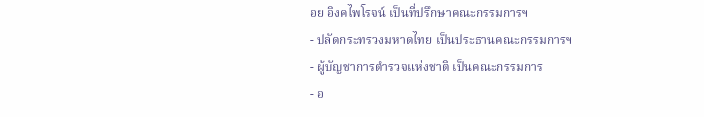อย อิงคไพโรจน์ เป็นที่ปรึกษาคณะกรรมการฯ
- ปลัดกระทรวงมหาดไทย เป็นประธานคณะกรรมการฯ
- ผู้บัญชาการตำรวจแห่งชาติ เป็นคณะกรรมการ
- อ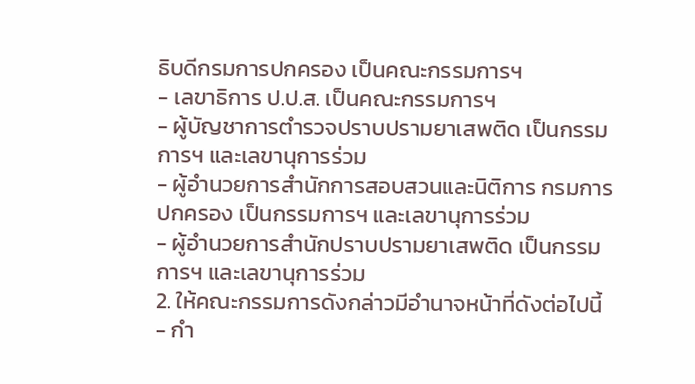ธิบดีกรมการปกครอง เป็นคณะกรรมการฯ
- เลขาธิการ ป.ป.ส. เป็นคณะกรรมการฯ
- ผู้บัญชาการตำรวจปราบปรามยาเสพติด เป็นกรรมการฯ และเลขานุการร่วม
- ผู้อำนวยการสำนักการสอบสวนและนิติการ กรมการปกครอง เป็นกรรมการฯ และเลขานุการร่วม
- ผู้อำนวยการสำนักปราบปรามยาเสพติด เป็นกรรมการฯ และเลขานุการร่วม
2. ให้คณะกรรมการดังกล่าวมีอำนาจหน้าที่ดังต่อไปนี้
- กำ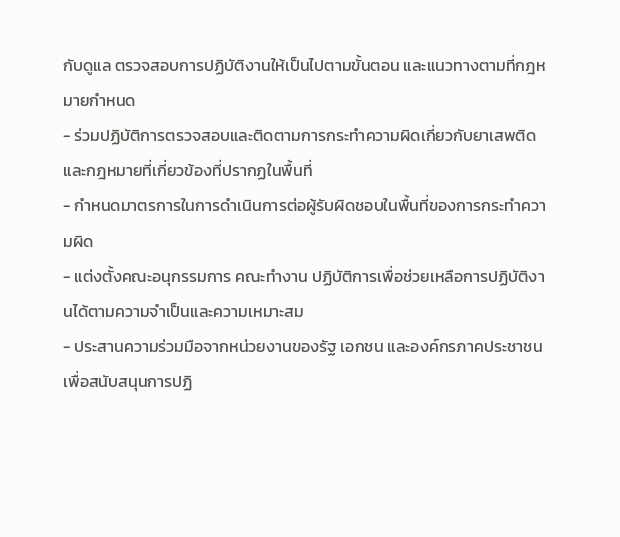กับดูแล ตรวจสอบการปฏิบัติงานให้เป็นไปตามขั้นตอน และแนวทางตามที่กฎหมายกำหนด
- ร่วมปฏิบัติการตรวจสอบและติดตามการกระทำความผิดเกี่ยวกับยาเสพติด และกฎหมายที่เกี่ยวข้องที่ปรากฏในพื้นที่
- กำหนดมาตรการในการดำเนินการต่อผู้รับผิดชอบในพื้นที่ของการกระทำความผิด
- แต่งตั้งคณะอนุกรรมการ คณะทำงาน ปฏิบัติการเพื่อช่วยเหลือการปฏิบัติงานได้ตามความจำเป็นและความเหมาะสม
- ประสานความร่วมมือจากหน่วยงานของรัฐ เอกชน และองค์กรภาคประชาชนเพื่อสนับสนุนการปฏิ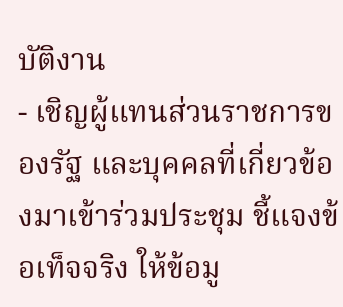บัติงาน
- เชิญผู้แทนส่วนราชการของรัฐ และบุคคลที่เกี่ยวข้องมาเข้าร่วมประชุม ชี้แจงข้อเท็จจริง ให้ข้อมู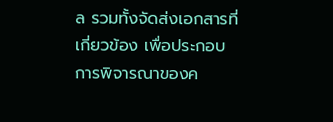ล รวมทั้งจัดส่งเอกสารที่เกี่ยวข้อง เพื่อประกอบการพิจารณาของค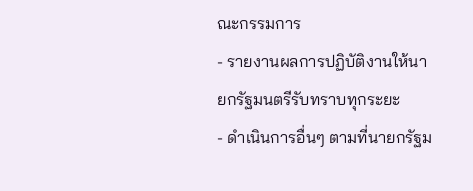ณะกรรมการ
- รายงานผลการปฏิบัติงานให้นายกรัฐมนตรีรับทราบทุกระยะ
- ดำเนินการอื่นๆ ตามที่นายกรัฐม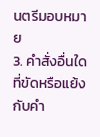นตรีมอบหมาย
3. คำสั่งอื่นใดที่ขัดหรือแย้งกับคำ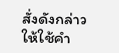สั่งดังกล่าว ให้ใช้คำ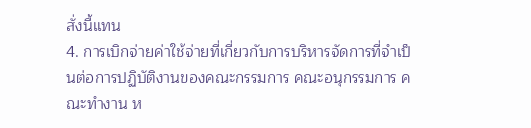สั่งนี้แทน
4. การเบิกจ่ายค่าใช้จ่ายที่เกี่ยวกับการบริหารจัดการที่จำเป็นต่อการปฏิบัติงานของคณะกรรมการ คณะอนุกรรมการ คณะทำงาน ห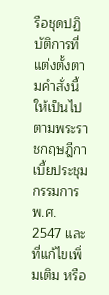รือชุดปฏิบัติการที่แต่งตั้งตามคำสั่งนี้ ให้เป็นไปตามพระราชกฤษฎีกาเบี้ยประชุมกรรมการ พ.ศ. 2547 และที่แก้ไขเพิ่มเติม หรือ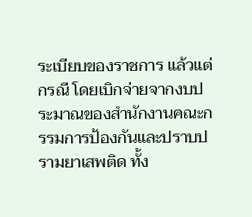ระเบียบของราชการ แล้วแต่กรณี โดยเบิกจ่ายจากงบประมาณของสำนักงานคณะกรรมการป้องกันและปราบปรามยาเสพติด ทั้ง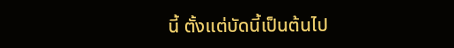นี้ ตั้งแต่บัดนี้เป็นต้นไป